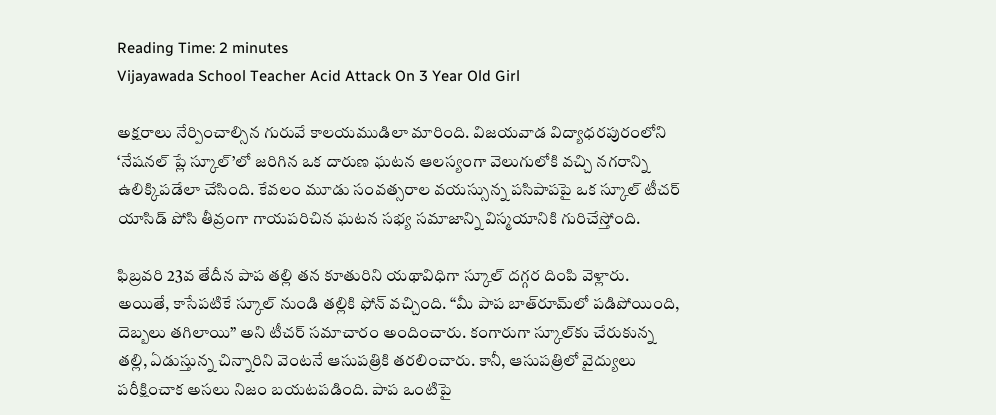Reading Time: 2 minutes
Vijayawada School Teacher Acid Attack On 3 Year Old Girl

అక్షరాలు నేర్పించాల్సిన గురువే కాలయముడిలా మారింది. విజయవాడ విద్యాధరపురంలోని ‘నేషనల్ ప్లే స్కూల్’లో జరిగిన ఒక దారుణ ఘటన ఆలస్యంగా వెలుగులోకి వచ్చి నగరాన్ని ఉలిక్కిపడేలా చేసింది. కేవలం మూడు సంవత్సరాల వయస్సున్న పసిపాపపై ఒక స్కూల్ టీచర్ యాసిడ్ పోసి తీవ్రంగా గాయపరిచిన ఘటన సభ్య సమాజాన్ని విస్మయానికి గురిచేస్తోంది.

ఫిబ్రవరి 23వ తేదీన పాప తల్లి తన కూతురిని యథావిధిగా స్కూల్ దగ్గర దింపి వెళ్లారు. అయితే, కాసేపటికే స్కూల్ నుండి తల్లికి ఫోన్ వచ్చింది. “మీ పాప బాత్‌రూమ్‌లో పడిపోయింది, దెబ్బలు తగిలాయి” అని టీచర్ సమాచారం అందించారు. కంగారుగా స్కూల్‌కు చేరుకున్న తల్లి, ఏడుస్తున్న చిన్నారిని వెంటనే ఆసుపత్రికి తరలించారు. కానీ, ఆసుపత్రిలో వైద్యులు పరీక్షించాక అసలు నిజం బయటపడింది. పాప ఒంటిపై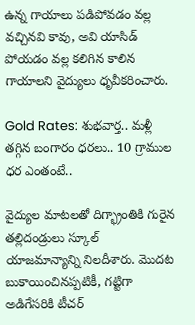ఉన్న గాయాలు పడిపోవడం వల్ల వచ్చినవి కావు, అవి యాసిడ్ పోయడం వల్ల కలిగిన కాలిన గాయాలని వైద్యులు ధృవీకరించారు.

Gold Rates: శుభవార్త.. మళ్లీ తగ్గిన బంగారం ధరలు.. 10 గ్రాముల ధర ఎంతంటే..

వైద్యుల మాటలతో దిగ్భ్రాంతికి గురైన తల్లిదండ్రులు స్కూల్ యాజమాన్యాన్ని నిలదీశారు. మొదట బుకాయించినప్పటికీ, గట్టిగా అడిగేసరికి టీచర్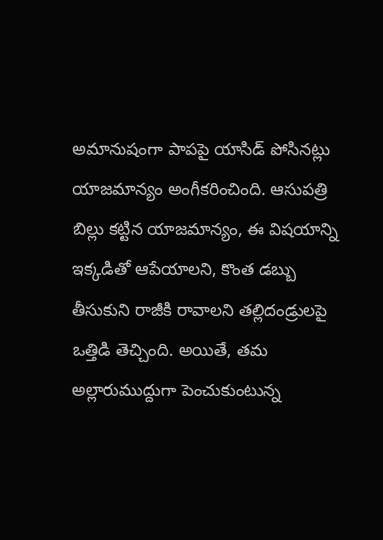అమానుషంగా పాపపై యాసిడ్ పోసినట్లు యాజమాన్యం అంగీకరించింది. ఆసుపత్రి బిల్లు కట్టిన యాజమాన్యం, ఈ విషయాన్ని ఇక్కడితో ఆపేయాలని, కొంత డబ్బు తీసుకుని రాజీకి రావాలని తల్లిదండ్రులపై ఒత్తిడి తెచ్చింది. అయితే, తమ అల్లారుముద్దుగా పెంచుకుంటున్న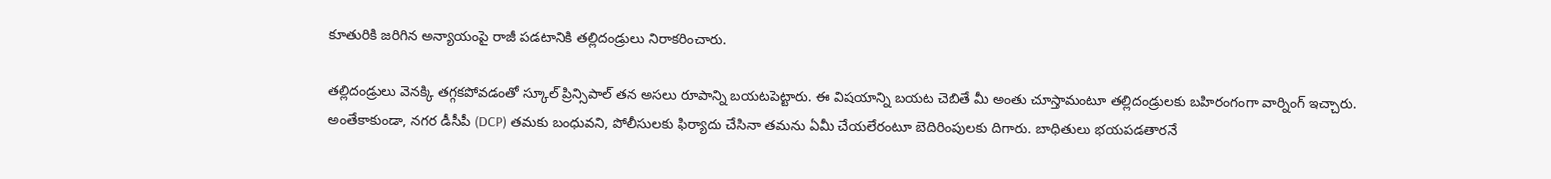కూతురికి జరిగిన అన్యాయంపై రాజీ పడటానికి తల్లిదండ్రులు నిరాకరించారు.

తల్లిదండ్రులు వెనక్కి తగ్గకపోవడంతో స్కూల్ ప్రిన్సిపాల్ తన అసలు రూపాన్ని బయటపెట్టారు. ఈ విషయాన్ని బయట చెబితే మీ అంతు చూస్తామంటూ తల్లిదండ్రులకు బహిరంగంగా వార్నింగ్ ఇచ్చారు. అంతేకాకుండా, నగర డీసీపీ (DCP) తమకు బంధువని, పోలీసులకు ఫిర్యాదు చేసినా తమను ఏమీ చేయలేరంటూ బెదిరింపులకు దిగారు. బాధితులు భయపడతారనే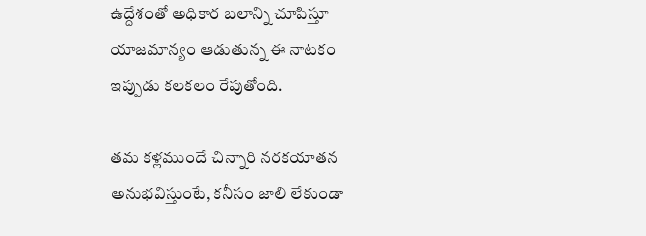ఉద్దేశంతో అధికార బలాన్ని చూపిస్తూ యాజమాన్యం ఆడుతున్న ఈ నాటకం ఇప్పుడు కలకలం రేపుతోంది.

తమ కళ్లముందే చిన్నారి నరకయాతన అనుభవిస్తుంటే, కనీసం జాలి లేకుండా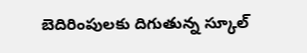బెదిరింపులకు దిగుతున్న స్కూల్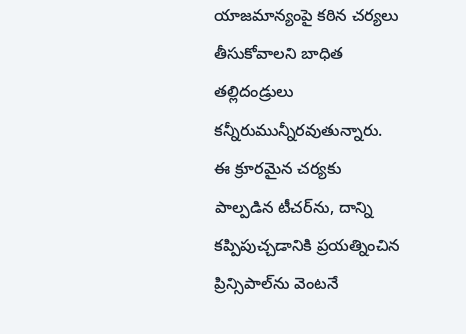యాజమాన్యంపై కఠిన చర్యలు తీసుకోవాలని బాధిత తల్లిదండ్రులు కన్నీరుమున్నీరవుతున్నారు. ఈ క్రూరమైన చర్యకు పాల్పడిన టీచర్‌ను, దాన్ని కప్పిపుచ్చడానికి ప్రయత్నించిన ప్రిన్సిపాల్‌ను వెంటనే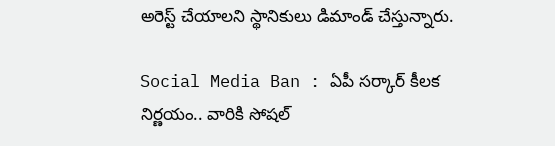అరెస్ట్ చేయాలని స్థానికులు డిమాండ్ చేస్తున్నారు.

Social Media Ban : ఏపీ సర్కార్ కీలక నిర్ణయం.. వారికి సోషల్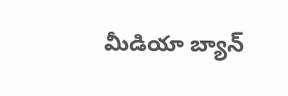మీడియా బ్యాన్